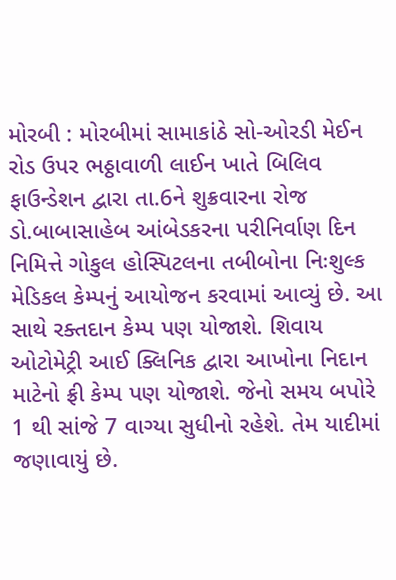મોરબી : મોરબીમાં સામાકાંઠે સો-ઓરડી મેઈન રોડ ઉપર ભઠ્ઠાવાળી લાઈન ખાતે બિલિવ ફાઉન્ડેશન દ્વારા તા.6ને શુક્રવારના રોજ ડો.બાબાસાહેબ આંબેડકરના પરીનિર્વાણ દિન નિમિત્તે ગોકુલ હોસ્પિટલના તબીબોના નિઃશુલ્ક મેડિકલ કેમ્પનું આયોજન કરવામાં આવ્યું છે. આ સાથે રક્તદાન કેમ્પ પણ યોજાશે. શિવાય ઓટોમેટ્રી આઈ ક્લિનિક દ્વારા આખોના નિદાન માટેનો ફ્રી કેમ્પ પણ યોજાશે. જેનો સમય બપોરે 1 થી સાંજે 7 વાગ્યા સુધીનો રહેશે. તેમ યાદીમાં જણાવાયું છે.